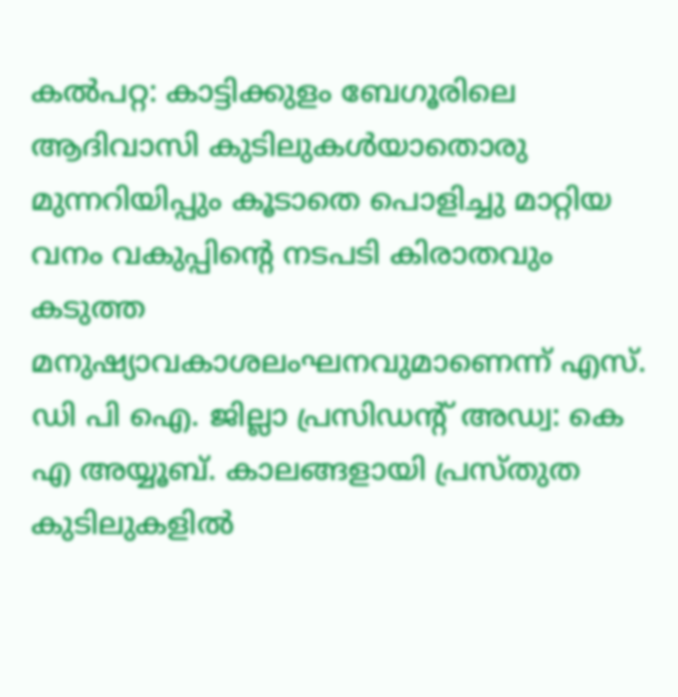കൽപറ്റ: കാട്ടിക്കുളം ബേഗൂരിലെ ആദിവാസി കുടിലുകൾയാതൊരു മുന്നറിയിപ്പും കൂടാതെ പൊളിച്ചു മാറ്റിയ വനം വകുപ്പിന്റെ നടപടി കിരാതവും കടുത്ത മനുഷ്യാവകാശലംഘനവുമാണെന്ന് എസ്. ഡി പി ഐ. ജില്ലാ പ്രസിഡന്റ് അഡ്വ: കെ എ അയ്യൂബ്. കാലങ്ങളായി പ്രസ്തുത കുടിലുകളിൽ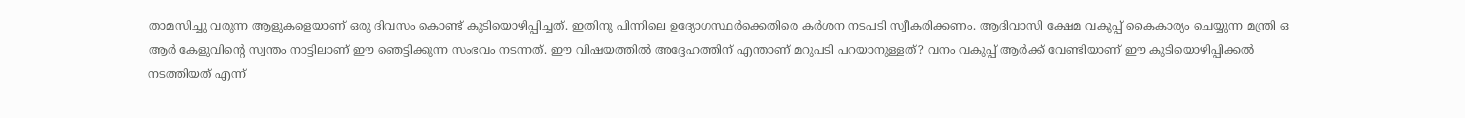താമസിച്ചു വരുന്ന ആളുകളെയാണ് ഒരു ദിവസം കൊണ്ട് കുടിയൊഴിപ്പിച്ചത്. ഇതിനു പിന്നിലെ ഉദ്യോഗസ്ഥർക്കെതിരെ കർശന നടപടി സ്വീകരിക്കണം. ആദിവാസി ക്ഷേമ വകുപ്പ് കൈകാര്യം ചെയ്യുന്ന മന്ത്രി ഒ ആർ കേളുവിന്റെ സ്വന്തം നാട്ടിലാണ് ഈ ഞെട്ടിക്കുന്ന സംഭവം നടന്നത്. ഈ വിഷയത്തിൽ അദ്ദേഹത്തിന് എന്താണ് മറുപടി പറയാനുള്ളത്? വനം വകുപ്പ് ആർക്ക് വേണ്ടിയാണ് ഈ കുടിയൊഴിപ്പിക്കൽ നടത്തിയത് എന്ന്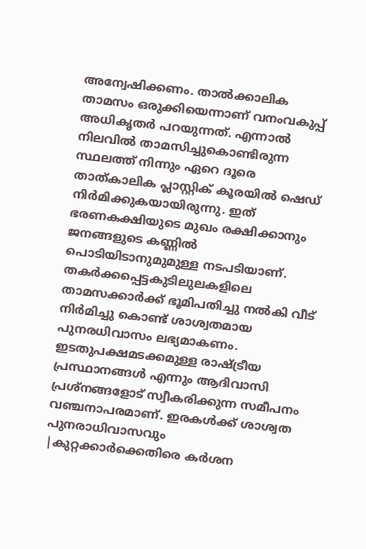അന്വേഷിക്കണം. താൽക്കാലിക താമസം ഒരുക്കിയെന്നാണ് വനംവകുപ്പ് അധികൃതർ പറയുന്നത്. എന്നാൽ നിലവിൽ താമസിച്ചുകൊണ്ടിരുന്ന സ്ഥലത്ത് നിന്നും ഏറെ ദൂരെ താത്കാലിക പ്ലാസ്റ്റിക് കൂരയിൽ ഷെഡ് നിർമിക്കുകയായിരുന്നു. ഇത് ഭരണകക്ഷിയുടെ മുഖം രക്ഷിക്കാനും ജനങ്ങളുടെ കണ്ണിൽ പൊടിയിടാനുമുമുള്ള നടപടിയാണ്. തകർക്കപ്പെട്ടകുടിലുലകളിലെ താമസക്കാർക്ക് ഭൂമിപതിച്ചു നൽകി വീട് നിർമിച്ചു കൊണ്ട് ശാശ്വതമായ പുനരധിവാസം ലഭ്യമാകണം. ഇടതുപക്ഷമടക്കമുള്ള രാഷ്ട്രീയ പ്രസ്ഥാനങ്ങൾ എന്നും ആദിവാസി പ്രശ്നങ്ങളോട് സ്വീകരിക്കുന്ന സമീപനം വഞ്ചനാപരമാണ്. ഇരകൾക്ക് ശാശ്വത പുനരാധിവാസവും |കുറ്റക്കാർക്കെതിരെ കർശന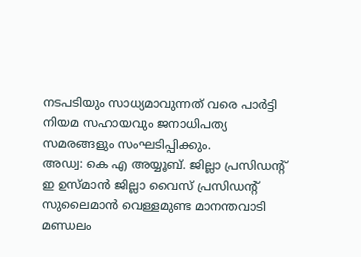നടപടിയും സാധ്യമാവുന്നത് വരെ പാർട്ടി നിയമ സഹായവും ജനാധിപത്യ സമരങ്ങളും സംഘടിപ്പിക്കും.
അഡ്വ: കെ എ അയ്യൂബ്. ജില്ലാ പ്രസിഡന്റ്
ഇ ഉസ്മാൻ ജില്ലാ വൈസ് പ്രസിഡന്റ്
സുലൈമാൻ വെള്ളമുണ്ട മാനന്തവാടി മണ്ഡലം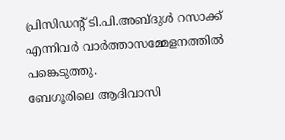പ്രിസിഡൻ്റ് ടി.പി.അബ്ദുൾ റസാക്ക് എന്നിവർ വാർത്താസമ്മേളനത്തിൽ പങ്കെടുത്തു.
ബേഗൂരിലെ ആദിവാസി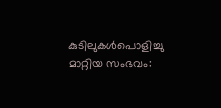കുടിലുകൾപൊളിച്ചു മാറ്റിയ സംഭവം: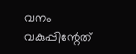വനം വകുപ്പിന്റേത്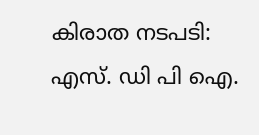കിരാത നടപടി: എസ്. ഡി പി ഐ.